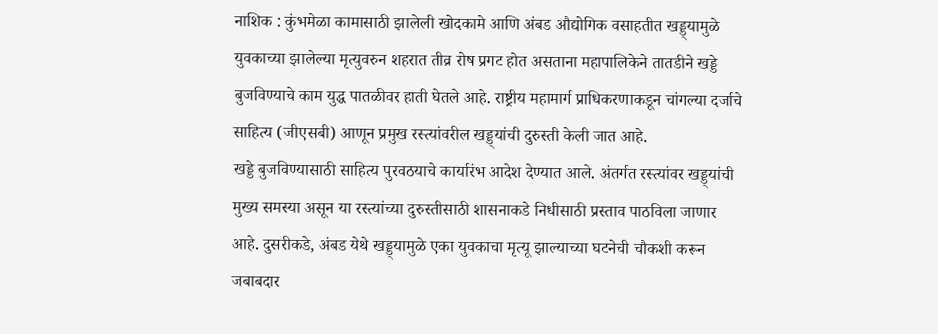नाशिक : कुंभमेळा कामासाठी झालेली खोदकामे आणि अंबड औद्योगिक वसाहतीत खड्ड्यामुळे युवकाच्या झालेल्या मृत्युवरुन शहरात तीव्र रोष प्रगट होत असताना महापालिकेने तातडीने खड्डे बुजविण्याचे काम युद्ध पातळीवर हाती घेतले आहे. राष्ट्रीय महामार्ग प्राधिकरणाकडून चांगल्या दर्जाचे साहित्य (जीएसबी) आणून प्रमुख रस्त्यांवरील खड्ड्यांची दुरुस्ती केली जात आहे.
खड्डे बुजविण्यासाठी साहित्य पुरवठयाचे कार्यारंभ आदेश देण्यात आले. अंतर्गत रस्त्यांवर खड्ड्यांची मुख्य समस्या असून या रस्त्यांच्या दुरुस्तीसाठी शासनाकडे निधीसाठी प्रस्ताव पाठविला जाणार आहे. दुसरीकडे, अंबड येथे खड्ड्यामुळे एका युवकाचा मृत्यू झाल्याच्या घटनेची चौकशी करून जबाबदार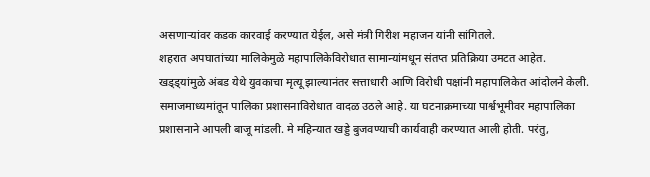असणाऱ्यांवर कडक कारवाई करण्यात येईल, असे मंत्री गिरीश महाजन यांनी सांगितले.
शहरात अपघातांच्या मालिकेमुळे महापालिकेविरोधात सामान्यांमधून संतप्त प्रतिक्रिया उमटत आहेत. खड्ड्यांमुळे अंबड येथे युवकाचा मृत्यू झाल्यानंतर सत्ताधारी आणि विरोधी पक्षांनी महापालिकेत आंदोलने केली. समाजमाध्यमांतून पालिका प्रशासनाविरोधात वादळ उठले आहे. या घटनाक्रमाच्या पार्श्वभूमीवर महापालिका प्रशासनाने आपली बाजू मांडली. मे महिन्यात खड्डे बुजवण्याची कार्यवाही करण्यात आली होती. परंतु,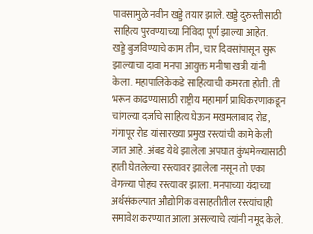पावसामुळे नवीन खड्डे तयार झाले. खड्डे दुरुस्तीसाठी साहित्य पुरवण्याच्या निविदा पूर्ण झाल्या आहेत.
खड्डे बुजविण्याचे काम तीन, चार दिवसांपासून सुरू झाल्याचा दावा मनपा आयुक्त मनीषा खत्री यांनी केला. महापालिकेकडे साहित्याची कमरता होती. ती भरून काढण्यासाठी राष्ट्रीय महामार्ग प्राधिकरणाकडून चांगल्या दर्जाचे साहित्य घेऊन मखमलाबाद रोड, गंगापूर रोड यांसारख्या प्रमुख रस्त्यांची कामे केली जात आहे. अंबड येथे झालेला अपघात कुंभमेळ्यासाठी हाती घेतलेल्या रस्त्यावर झालेला नसून तो एका वेगळ्या पोहच रस्त्यावर झाला. मनपाच्या यंदाच्या अर्थसंकल्पात औद्योगिक वसाहतीतील रस्त्यांचाही समावेश करण्यात आला असल्याचे त्यांनी नमूद केले.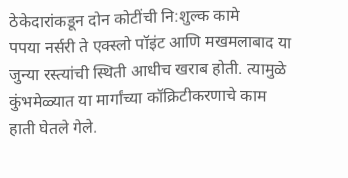ठेकेदारांकडून दोन कोटींची नि:शुल्क कामे
पपया नर्सरी ते एक्स्लो पॉइंट आणि मखमलाबाद या जुन्या रस्त्यांची स्थिती आधीच खराब होती. त्यामुळे कुंभमेळ्यात या मार्गांच्या कॉक्रिटीकरणाचे काम हाती घेतले गेले.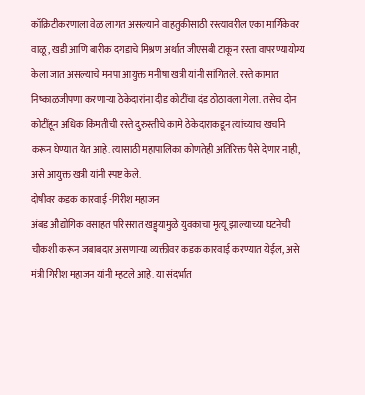कॉक्रिटीकरणाला वेळ लागत असल्याने वाहतुकीसाठी रस्त्यावरील एका मार्गिकेवर वाळू, खडी आणि बारीक दगडाचे मिश्रण अर्थात जीएसबी टाकून रस्ता वापरण्यायोग्य केला जात असल्याचे मनपा आयुक्त मनीषा खत्री यांनी सांगितले. रस्ते कामात निष्काळजीपणा करणाऱ्या ठेकेदारांना दीड कोटींचा दंड ठोठावला गेला. तसेच दोन कोटींहून अधिक किंमतीची रस्ते दुरुस्तीचे कामे ठेकेदाराकडून त्यांच्याच खर्चाने करून घेण्यात येत आहे. त्यासाठी महापालिका कोणतेही अतिरिक्त पैसे देणार नाही, असे आयुक्त खत्री यांनी स्पष्ट केले.
दोषीवर कडक कारवाई -गिरीश महाजन
अंबड औद्योगिक वसाहत परिसरात खड्ड्यामुळे युवकाचा मृत्यू झाल्याच्या घटनेची चौकशी करून जबाबदार असणाऱ्या व्यक्तीवर कडक कारवाई करण्यात येईल, असे मंत्री गिरीश महाजन यांनी म्हटले आहे. या संदर्भात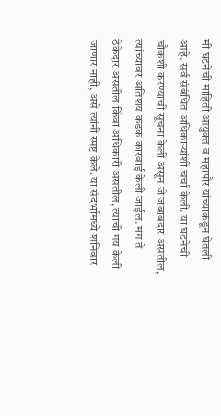मी घटनेची माहिती आयुक्त व महापौर यांच्याकडून घेतली आहे. सर्व संबंधित अधिकाऱ्यांशी चर्चा केली. या घटनेची चौकशी करण्याची सूचना केली असून जे जबाबदार असतील, त्यांच्यावर अतिशय कडक कारवाई केली जाईल. मग ते ठेकेदार असतील किंवा अधिकारी असतील, त्याची गय केली जाणार नाही, असे त्यांनी स्पष्ट केले. या संदर्भामध्ये शनिवार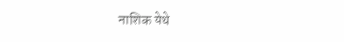नाशिक येथे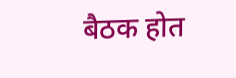बैठक होत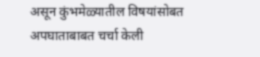असून कुंभमेळ्यातील विषयांसोबत अपघाताबाबत चर्चा केली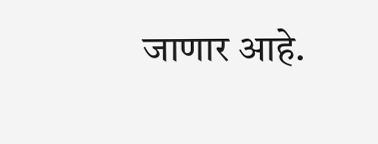जाणार आहे.